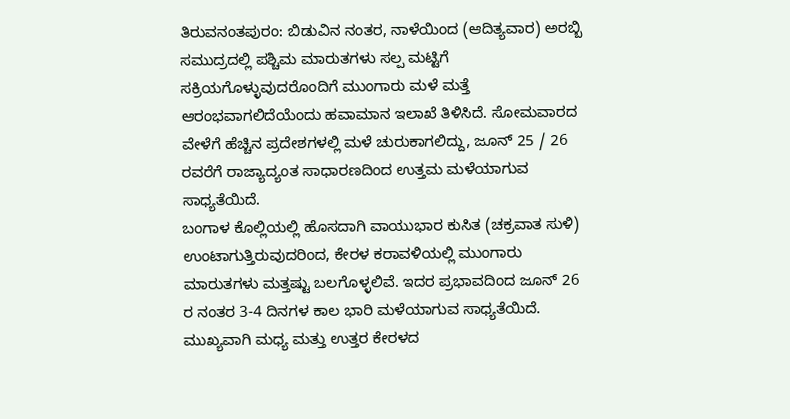ತಿರುವನಂತಪುರಂ: ಬಿಡುವಿನ ನಂತರ, ನಾಳೆಯಿಂದ (ಆದಿತ್ಯವಾರ) ಅರಬ್ಬಿ ಸಮುದ್ರದಲ್ಲಿ ಪಶ್ಚಿಮ ಮಾರುತಗಳು ಸಲ್ಪ ಮಟ್ಟಿಗೆ ಸಕ್ರಿಯಗೊಳ್ಳುವುದರೊಂದಿಗೆ ಮುಂಗಾರು ಮಳೆ ಮತ್ತೆ ಆರಂಭವಾಗಲಿದೆಯೆಂದು ಹವಾಮಾನ ಇಲಾಖೆ ತಿಳಿಸಿದೆ. ಸೋಮವಾರದ ವೇಳೆಗೆ ಹೆಚ್ಚಿನ ಪ್ರದೇಶಗಳಲ್ಲಿ ಮಳೆ ಚುರುಕಾಗಲಿದ್ದು, ಜೂನ್ 25 / 26 ರವರೆಗೆ ರಾಜ್ಯಾದ್ಯಂತ ಸಾಧಾರಣದಿಂದ ಉತ್ತಮ ಮಳೆಯಾಗುವ ಸಾಧ್ಯತೆಯಿದೆ.
ಬಂಗಾಳ ಕೊಲ್ಲಿಯಲ್ಲಿ ಹೊಸದಾಗಿ ವಾಯುಭಾರ ಕುಸಿತ (ಚಕ್ರವಾತ ಸುಳಿ) ಉಂಟಾಗುತ್ತಿರುವುದರಿಂದ, ಕೇರಳ ಕರಾವಳಿಯಲ್ಲಿ ಮುಂಗಾರು ಮಾರುತಗಳು ಮತ್ತಷ್ಟು ಬಲಗೊಳ್ಳಲಿವೆ. ಇದರ ಪ್ರಭಾವದಿಂದ ಜೂನ್ 26 ರ ನಂತರ 3-4 ದಿನಗಳ ಕಾಲ ಭಾರಿ ಮಳೆಯಾಗುವ ಸಾಧ್ಯತೆಯಿದೆ. ಮುಖ್ಯವಾಗಿ ಮಧ್ಯ ಮತ್ತು ಉತ್ತರ ಕೇರಳದ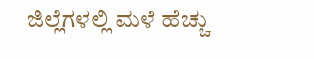ಜಿಲ್ಲೆಗಳಲ್ಲಿ ಮಳೆ ಹೆಚ್ಚು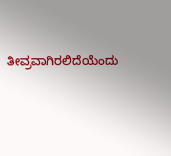ತೀವ್ರವಾಗಿರಲಿದೆಯೆಂದು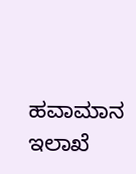ಹವಾಮಾನ ಇಲಾಖೆ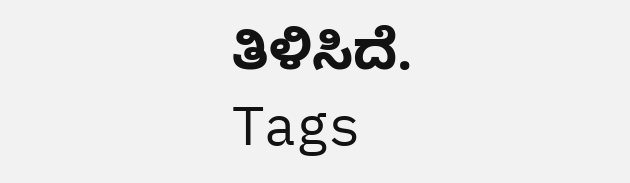ತಿಳಿಸಿದೆ.
Tags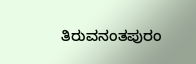ತಿರುವನಂತಪುರಂ